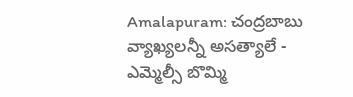Amalapuram: చంద్రబాబు వ్యాఖ్యలన్నీ అసత్యాలే - ఎమ్మెల్సీ బొమ్మి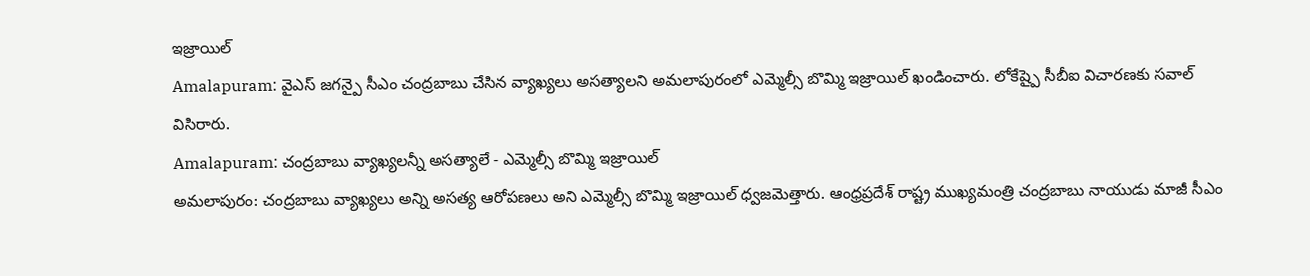ఇజ్రాయిల్
Amalapuram: వైఎస్ జగన్పై సీఎం చంద్రబాబు చేసిన వ్యాఖ్యలు అసత్యాలని అమలాపురంలో ఎమ్మెల్సీ బొమ్మి ఇజ్రాయిల్ ఖండించారు. లోకేష్పై సీబీఐ విచారణకు సవాల్ విసిరారు.
Amalapuram: చంద్రబాబు వ్యాఖ్యలన్నీ అసత్యాలే - ఎమ్మెల్సీ బొమ్మి ఇజ్రాయిల్
అమలాపురం: చంద్రబాబు వ్యాఖ్యలు అన్ని అసత్య ఆరోపణలు అని ఎమ్మెల్సీ బొమ్మి ఇజ్రాయిల్ ధ్వజమెత్తారు. ఆంధ్రప్రదేశ్ రాష్ట్ర ముఖ్యమంత్రి చంద్రబాబు నాయుడు మాజీ సీఎం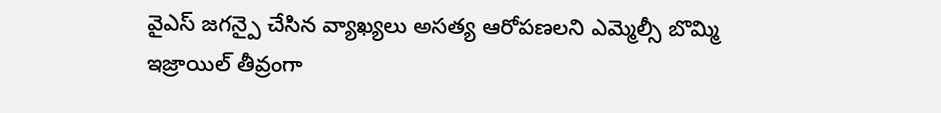వైఎస్ జగన్పై చేసిన వ్యాఖ్యలు అసత్య ఆరోపణలని ఎమ్మెల్సీ బొమ్మి ఇజ్రాయిల్ తీవ్రంగా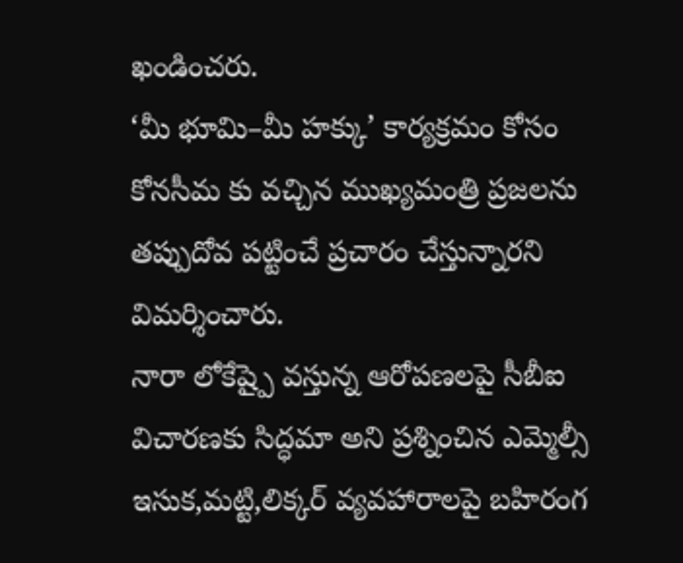ఖండించరు.
‘మీ భూమి–మీ హక్కు’ కార్యక్రమం కోసం కోనసీమ కు వచ్చిన ముఖ్యమంత్రి ప్రజలను తప్పుదోవ పట్టించే ప్రచారం చేస్తున్నారని విమర్శించారు.
నారా లోకేష్పై వస్తున్న ఆరోపణలపై సీబీఐ విచారణకు సిద్ధమా అని ప్రశ్నించిన ఎమ్మెల్సీ ఇసుక,మట్టి,లిక్కర్ వ్యవహారాలపై బహిరంగ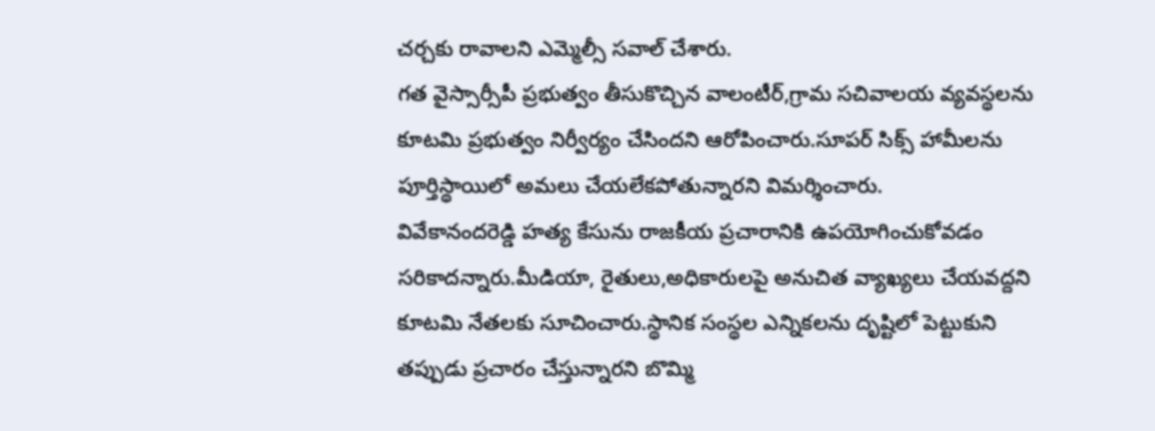చర్చకు రావాలని ఎమ్మెల్సీ సవాల్ చేశారు.
గత వైస్సార్సీపీ ప్రభుత్వం తీసుకొచ్చిన వాలంటీర్,గ్రామ సచివాలయ వ్యవస్థలను కూటమి ప్రభుత్వం నిర్వీర్యం చేసిందని ఆరోపించారు.సూపర్ సిక్స్ హామీలను పూర్తిస్థాయిలో అమలు చేయలేకపోతున్నారని విమర్శించారు.
వివేకానందరెడ్డి హత్య కేసును రాజకీయ ప్రచారానికి ఉపయోగించుకోవడం సరికాదన్నారు.మీడియా, రైతులు,అధికారులపై అనుచిత వ్యాఖ్యలు చేయవద్దని కూటమి నేతలకు సూచించారు.స్థానిక సంస్థల ఎన్నికలను దృష్టిలో పెట్టుకుని తప్పుడు ప్రచారం చేస్తున్నారని బొమ్మి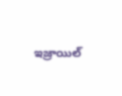ఇజ్రాయిల్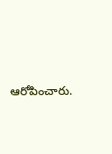ఆరోపించారు.